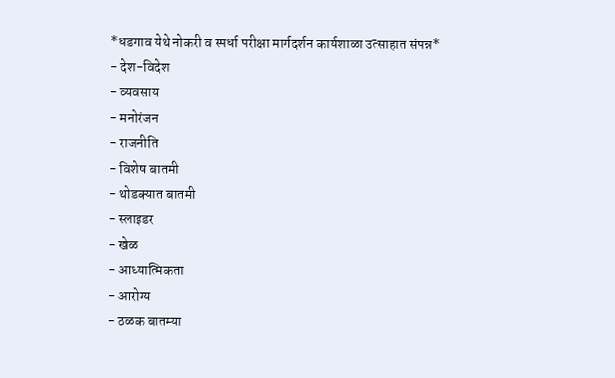*धडगाव येथे नोकरी व स्पर्धा परीक्षा मार्गदर्शन कार्यशाळा उत्साहात संपन्न*
- देश-विदेश
- व्यवसाय
- मनोरंजन
- राजनीति
- विशेष बातमी
- थोडक्यात बातमी
- स्लाइडर
- खेळ
- आध्यात्मिकता
- आरोग्य
- ठळक बातम्या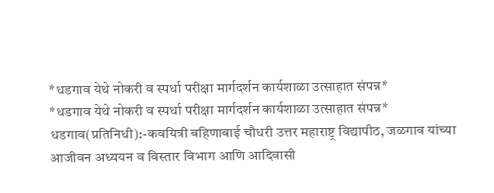*धडगाव येथे नोकरी व स्पर्धा परीक्षा मार्गदर्शन कार्यशाळा उत्साहात संपन्न*
*धडगाव येथे नोकरी व स्पर्धा परीक्षा मार्गदर्शन कार्यशाळा उत्साहात संपन्न*
धडगाव(प्रतिनिधी):-कवयित्री बहिणाबाई चौधरी उत्तर महाराष्ट्र विद्यापीठ, जळगाव यांच्या आजीवन अध्ययन व विस्तार विभाग आणि आदिवासी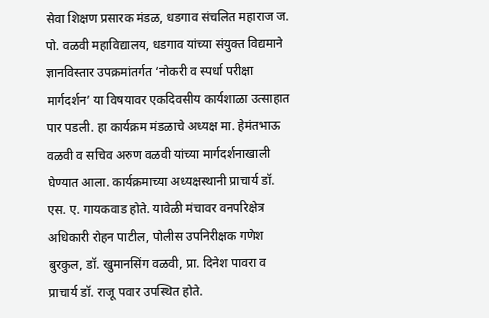सेवा शिक्षण प्रसारक मंडळ, धडगाव संचलित महाराज ज. पो. वळवी महाविद्यालय, धडगाव यांच्या संयुक्त विद्यमाने ज्ञानविस्तार उपक्रमांतर्गत ‘नोकरी व स्पर्धा परीक्षा मार्गदर्शन’ या विषयावर एकदिवसीय कार्यशाळा उत्साहात पार पडली. हा कार्यक्रम मंडळाचे अध्यक्ष मा. हेमंतभाऊ वळवी व सचिव अरुण वळवी यांच्या मार्गदर्शनाखाली घेण्यात आला. कार्यक्रमाच्या अध्यक्षस्थानी प्राचार्य डॉ. एस. ए. गायकवाड होते. यावेळी मंचावर वनपरिक्षेत्र अधिकारी रोहन पाटील, पोलीस उपनिरीक्षक गणेश बुरकुल, डॉ. खुमानसिंग वळवी, प्रा. दिनेश पावरा व प्राचार्य डॉ. राजू पवार उपस्थित होते.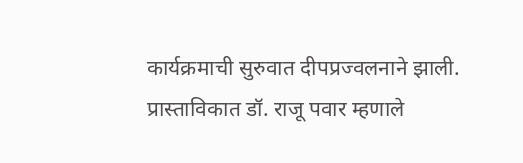कार्यक्रमाची सुरुवात दीपप्रज्वलनाने झाली. प्रास्ताविकात डॉ. राजू पवार म्हणाले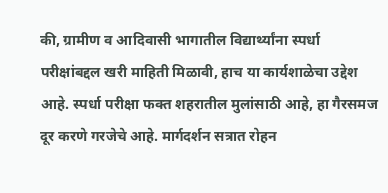की, ग्रामीण व आदिवासी भागातील विद्यार्थ्यांना स्पर्धा परीक्षांबद्दल खरी माहिती मिळावी, हाच या कार्यशाळेचा उद्देश आहे. स्पर्धा परीक्षा फक्त शहरातील मुलांसाठी आहे, हा गैरसमज दूर करणे गरजेचे आहे. मार्गदर्शन सत्रात रोहन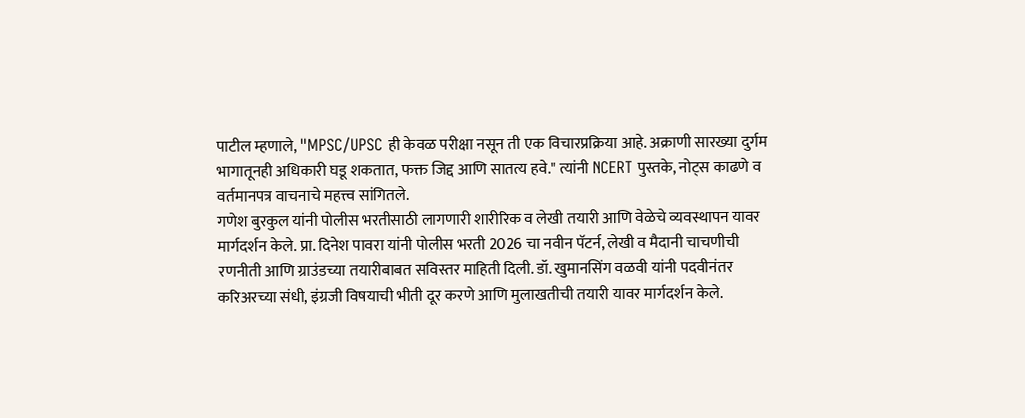पाटील म्हणाले, "MPSC/UPSC ही केवळ परीक्षा नसून ती एक विचारप्रक्रिया आहे. अक्राणी सारख्या दुर्गम भागातूनही अधिकारी घडू शकतात, फक्त जिद्द आणि सातत्य हवे." त्यांनी NCERT पुस्तके, नोट्स काढणे व वर्तमानपत्र वाचनाचे महत्त्व सांगितले.
गणेश बुरकुल यांनी पोलीस भरतीसाठी लागणारी शारीरिक व लेखी तयारी आणि वेळेचे व्यवस्थापन यावर मार्गदर्शन केले. प्रा. दिनेश पावरा यांनी पोलीस भरती 2026 चा नवीन पॅटर्न, लेखी व मैदानी चाचणीची रणनीती आणि ग्राउंडच्या तयारीबाबत सविस्तर माहिती दिली. डॉ. खुमानसिंग वळवी यांनी पदवीनंतर करिअरच्या संधी, इंग्रजी विषयाची भीती दूर करणे आणि मुलाखतीची तयारी यावर मार्गदर्शन केले.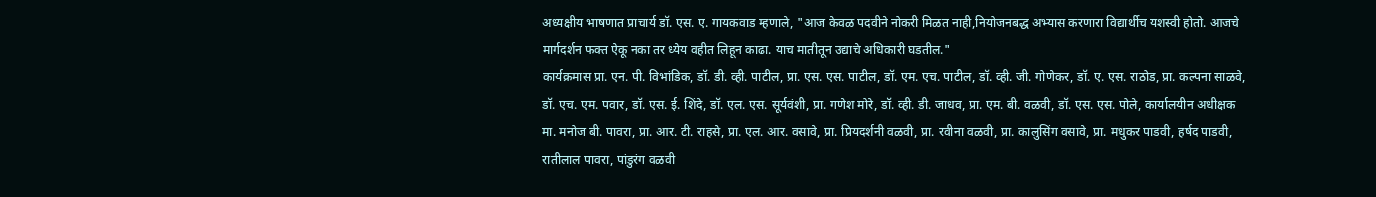अध्यक्षीय भाषणात प्राचार्य डॉ. एस. ए. गायकवाड म्हणाले, "आज केवळ पदवीने नोकरी मिळत नाही,नियोजनबद्ध अभ्यास करणारा विद्यार्थीच यशस्वी होतो. आजचे मार्गदर्शन फक्त ऐकू नका तर ध्येय वहीत लिहून काढा. याच मातीतून उद्याचे अधिकारी घडतील."
कार्यक्रमास प्रा. एन. पी. विभांडिक, डॉ. डी. व्ही. पाटील, प्रा. एस. एस. पाटील, डॉ. एम. एच. पाटील, डॉ. व्ही. जी. गोणेकर, डॉ. ए. एस. राठोड, प्रा. कल्पना साळवे, डॉ. एच. एम. पवार, डॉ. एस. ई. शिंदे, डॉ. एल. एस. सूर्यवंशी, प्रा. गणेश मोरे, डॉ. व्ही. डी. जाधव, प्रा. एम. बी. वळवी, डॉ. एस. एस. पोले, कार्यालयीन अधीक्षक मा. मनोज बी. पावरा, प्रा. आर. टी. राहसे, प्रा. एल. आर. वसावे, प्रा. प्रियदर्शनी वळवी, प्रा. रवीना वळवी, प्रा. कालुसिंग वसावे, प्रा. मधुकर पाडवी, हर्षद पाडवी, रातीलाल पावरा, पांडुरंग वळवी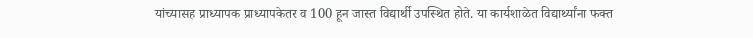यांच्यासह प्राध्यापक प्राध्यापकेतर व 100 हून जास्त विद्यार्थी उपस्थित होते. या कार्यशाळेत विद्यार्थ्यांना फक्त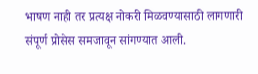भाषण नाही तर प्रत्यक्ष नोकरी मिळवण्यासाठी लागणारी संपूर्ण प्रोसेस समजावून सांगण्यात आली.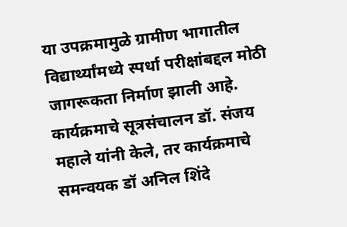या उपक्रमामुळे ग्रामीण भागातील विद्यार्थ्यांमध्ये स्पर्धा परीक्षांबद्दल मोठी जागरूकता निर्माण झाली आहे. कार्यक्रमाचे सूत्रसंचालन डॉ. संजय महाले यांनी केले, तर कार्यक्रमाचे समन्वयक डॉ अनिल शिंदे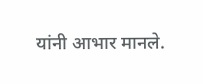यांनी आभार मानले.